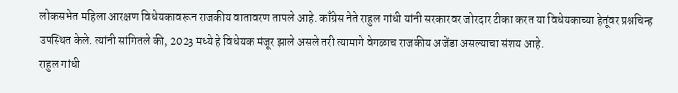लोकसभेत महिला आरक्षण विधेयकावरून राजकीय वातावरण तापले आहे. काँग्रेस नेते राहुल गांधी यांनी सरकारवर जोरदार टीका करत या विधेयकाच्या हेतूंवर प्रश्नचिन्ह उपस्थित केले. त्यांनी सांगितले की, 2023 मध्ये हे विधेयक मंजूर झाले असले तरी त्यामागे वेगळाच राजकीय अजेंडा असल्याचा संशय आहे.
राहुल गांधी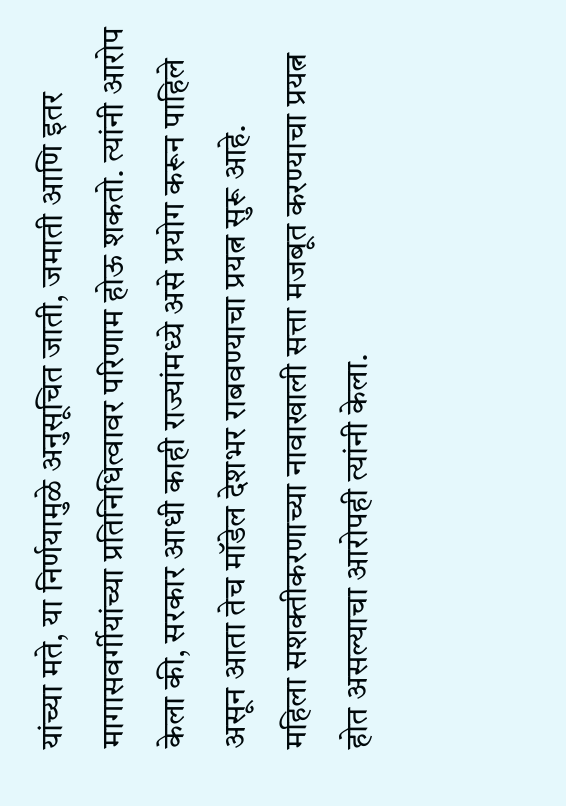यांच्या मते, या निर्णयामुळे अनुसूचित जाती, जमाती आणि इतर मागासवर्गीयांच्या प्रतिनिधित्वावर परिणाम होऊ शकतो. त्यांनी आरोप केला की, सरकार आधी काही राज्यांमध्ये असे प्रयोग करून पाहिले असून आता तेच मॉडेल देशभर राबवण्याचा प्रयत्न सुरू आहे.
महिला सशक्तीकरणाच्या नावाखाली सत्ता मजबूत करण्याचा प्रयत्न होत असल्याचा आरोपही त्यांनी केला.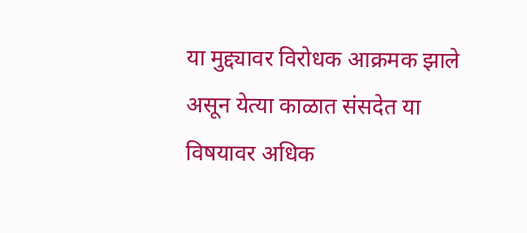या मुद्द्यावर विरोधक आक्रमक झाले असून येत्या काळात संसदेत या विषयावर अधिक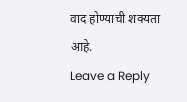वाद होण्याची शक्यता आहे.
Leave a Reply